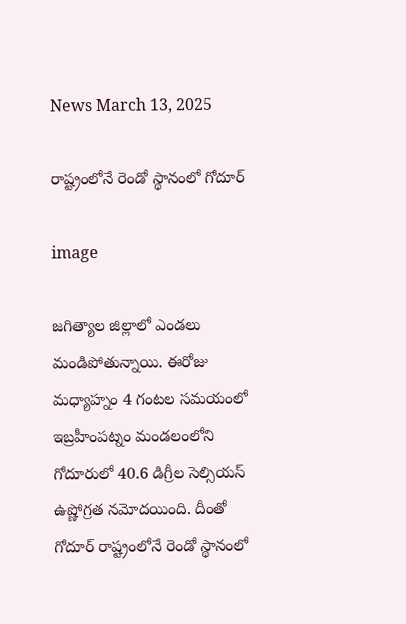News March 13, 2025

రాష్ట్రంలోనే రెండో స్థానంలో గోదూర్

image

జగిత్యాల జిల్లాలో ఎండలు మండిపోతున్నాయి. ఈరోజు మధ్యాహ్నం 4 గంటల సమయంలో ఇబ్రహీంపట్నం మండలంలోని గోదూరులో 40.6 డిగ్రీల సెల్సియస్ ఉష్ణోగ్రత నమోదయింది. దీంతో గోదూర్ రాష్ట్రంలోనే రెండో స్థానంలో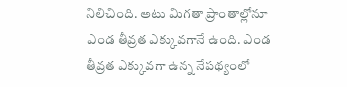నిలిచింది. అటు మిగతా ప్రాంతాల్లోనూ ఎండ తీవ్రత ఎక్కువగానే ఉంది. ఎండ తీవ్రత ఎక్కువగా ఉన్న నేపథ్యంలో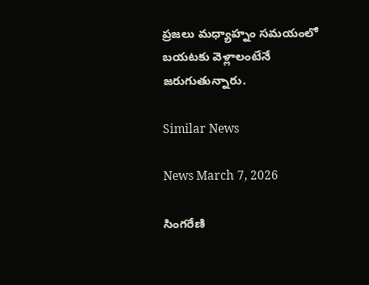ప్రజలు మధ్యాహ్నం సమయంలో బయటకు వెళ్లాలంటేనే జరుగుతున్నారు.

Similar News

News March 7, 2026

సింగరేణి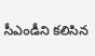సీఎండీని కలిసిన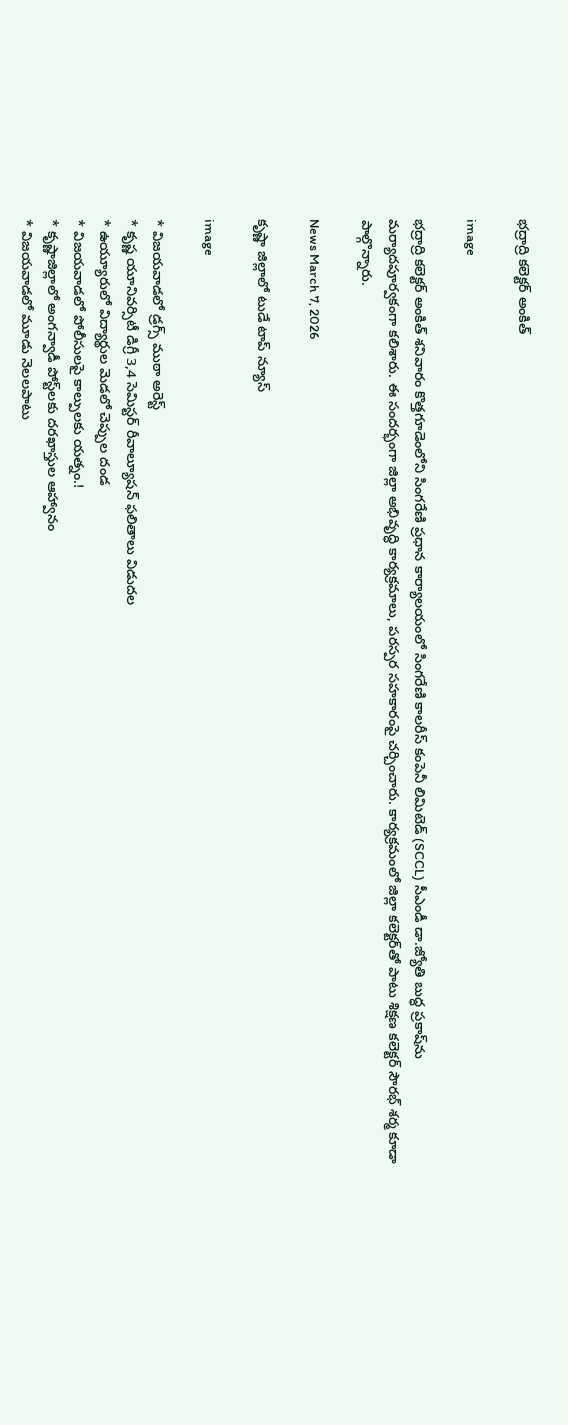భద్రాద్రి కలెక్టర్ అంకిత్

image

భద్రాద్రి కలెక్టర్ అంకిత్ శనివారం కొత్తగూడెంలోని సింగరేణి ప్రధాన కార్యాలయంలో సింగరేణి కాలరీస్ కంపెనీ లిమిటెడ్ (SCCL) సీఎండీ డా.జ్యోతి బుద్ధ ప్రకాష్‌ను మర్యాదపూర్వకంగా కలిశారు. ఈ సందర్భంగా జిల్లా అభివృద్ధి కార్యక్రమాలు, పరస్పర సహకారంపై చర్చించారు. కార్యక్రమంలో జిల్లా కలెక్టర్‌తో పాటు శిక్షణ కలెక్టర్ సౌరభ్ శర్మ కూడా పాల్గొన్నారు.

News March 7, 2026

కృష్ణా జిల్లాలో టుడే టాప్ న్యూస్

image

* విజయవాడలో డ్రగ్స్ ముఠా అరెస్ట్
* కృష్ణ యూనివర్సిటీ డిగ్రీ 3,4 సెమిస్టర్ రీవాల్యూషన్ ఫలితాలు విడుదల
* ఉయ్యూరులో విద్యార్థుల మెడలో చెప్పుల దండ
* విజయవాడలో పోలీసులపై కాల్పులకు యత్నం.!
* కృష్ణాజిల్లాలో అంగన్వాడీ పోస్ట్‌లకు దరఖాస్తుల ఆహ్వానం
* విజయవాడలో మూడు నెలలపాటు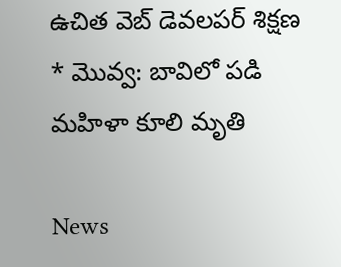ఉచిత వెబ్ డెవలపర్ శిక్షణ
* మొవ్వ: బావిలో పడి మహిళా కూలి మృతి

News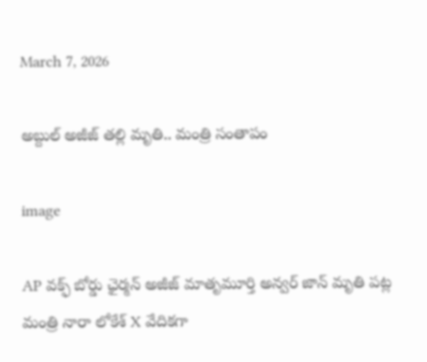March 7, 2026

అబ్దుల్ అజీజ్ తల్లి మృతి.. మంత్రి సంతాపం

image

AP వక్ఫ్ బోర్డు ఛైర్మన్ అజీజ్ మాతృమూర్తి అన్వర్ జాన్ మృతి పట్ల మంత్రి నారా లోకేశ్ X వేదికగా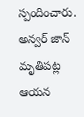స్పందించారు. అన్వర్ జాన్ మృతిపట్ల ఆయన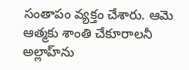సంతాపం వ్యక్తం చేశారు. ఆమె ఆత్మకు శాంతి చేకూరాలనీ అల్లాహ్‌ను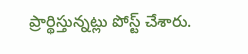ప్రార్థిస్తున్నట్లు పోస్ట్ చేశారు.